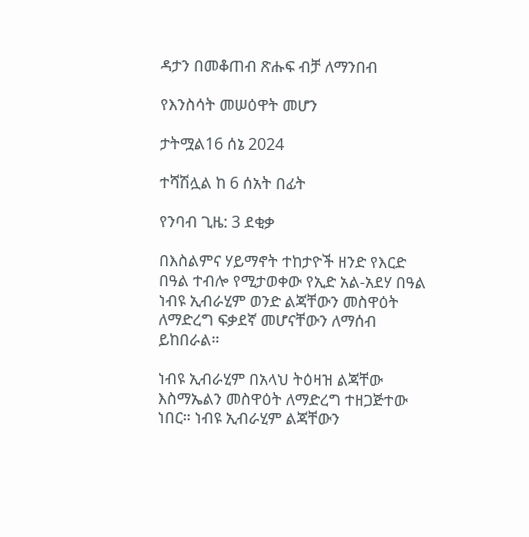ዳታን በመቆጠብ ጽሑፍ ብቻ ለማንበብ

የእንስሳት መሠዕዋት መሆን

ታትሟል16 ሰኔ 2024

ተሻሽሏል ከ 6 ሰአት በፊት

የንባብ ጊዜ: 3 ደቂቃ

በእስልምና ሃይማኖት ተከታዮች ዘንድ የእርድ በዓል ተብሎ የሚታወቀው የኢድ አል-አደሃ በዓል ነብዩ ኢብራሂም ወንድ ልጃቸውን መስዋዕት ለማድረግ ፍቃደኛ መሆናቸውን ለማሰብ ይከበራል።

ነብዩ ኢብራሂም በአላህ ትዕዛዝ ልጃቸው እስማኤልን መስዋዕት ለማድረግ ተዘጋጅተው ነበር። ነብዩ ኢብራሂም ልጃቸውን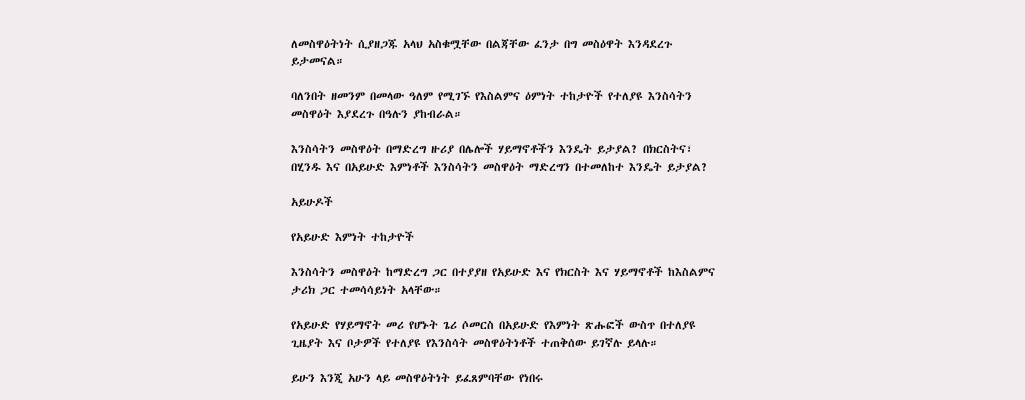ለመስዋዕትነት ሲያዘጋጁ አላህ አስቁሟቸው በልጃቸው ፈንታ በግ መስዕዋት እንዳደረጉ ይታመናል።

ባለንበት ዘመንም በመላው ዓለም የሚገኙ የእስልምና ዕምነት ተከታዮች የተለያዩ እንስሳትን መስዋዕት እያደረጉ በዓሉን ያከብራል።

እንስሳትን መስዋዕት በማድረግ ዙሪያ በሌሎች ሃይማኖቶችን እንዴት ይታያል? በክርስትና፣ በሂንዱ እና በአይሁድ እምነቶች እንስሳትን መስዋዕት ማድረግን በተመለከተ እንዴት ይታያል?

አይሁዶች

የአይሁድ እምነት ተከታዮች

እንስሳትን መስዋዕት ከማድረግ ጋር በተያያዘ የአይሁድ እና የክርስት እና ሃይማኖቶች ከእስልምና ታሪክ ጋር ተመሳሳይነት አላቸው።

የአይሁድ የሃይማኖት መሪ የሆኑት ጌሪ ሶመርስ በአይሁድ የእምነት ጽሑፎች ውስጥ በተለያዩ ጊዜያት እና ቦታዎች የተለያዩ የእንስሳት መስዋዕትነቶች ተጠቅሰው ይገኛሉ ይላሉ።

ይሁን እንጂ አሁን ላይ መስዋዕትነት ይፈጸምባቸው የነበሩ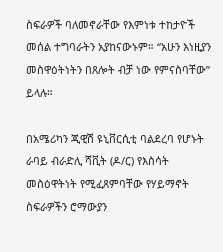ስፍራዎች ባለመኖራቸው የእምነቱ ተከታዮች መሰል ተግባራትን አያከናውኑም። “አሁን እነዚያን መስዋዕትነትን በጸሎት ብቻ ነው የምናስባቸው” ይላሉ።

በአሜሪካን ጂዊሽ ዩኒቨርሲቲ ባልደረባ የሆኑት ራባይ ብራድሊ ሻቪት (ዶ/ር) የእስሳት መስዕዋትነት የሚፈጸምባቸው የሃይማኖት ስፍራዎችን ሮማውያን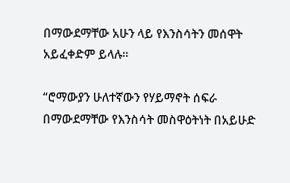በማውደማቸው አሁን ላይ የእንስሳትን መሰዋት አይፈቀድም ይላሉ።

“ሮማውያን ሁለተኛውን የሃይማኖት ሰፍራ በማውደማቸው የእንስሳት መስዋዕትነት በአይሁድ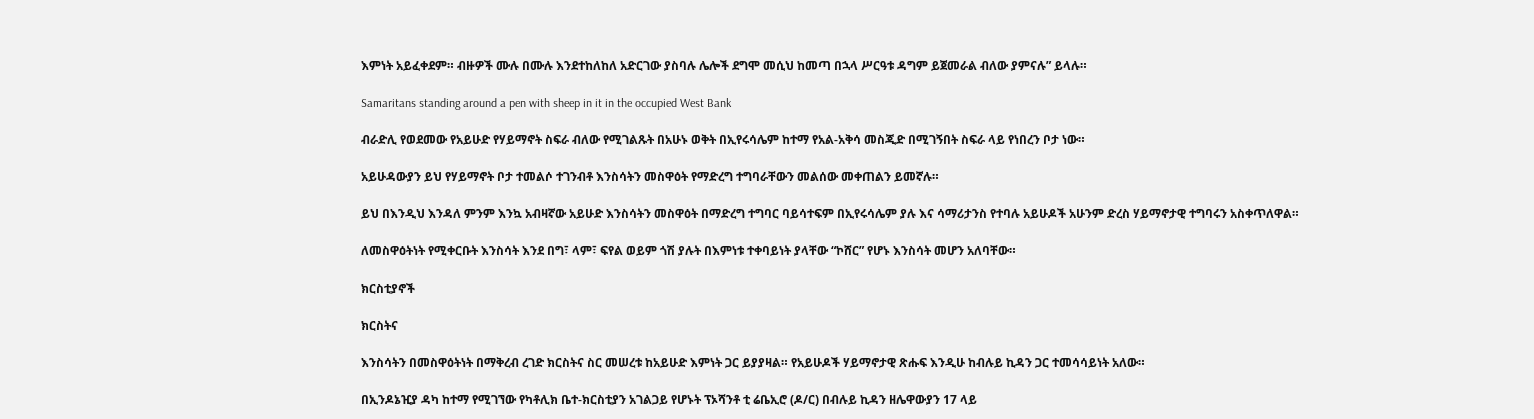እምነት አይፈቀደም። ብዙዎች ሙሉ በሙሉ እንደተከለከለ አድርገው ያስባሉ ሌሎች ደግሞ መሲህ ከመጣ በኋላ ሥርዓቱ ዳግም ይጀመራል ብለው ያምናሉ” ይላሉ።

Samaritans standing around a pen with sheep in it in the occupied West Bank

ብራድሊ የወደመው የአይሁድ የሃይማኖት ስፍራ ብለው የሚገልጹት በአሁኑ ወቅት በኢየሩሳሌም ከተማ የአል-አቅሳ መስጂድ በሚገኝበት ስፍራ ላይ የነበረን ቦታ ነው።

አይሁዳውያን ይህ የሃይማኖት ቦታ ተመልሶ ተገንብቶ እንስሳትን መስዋዕት የማድረግ ተግባራቸውን መልሰው መቀጠልን ይመኛሉ።

ይህ በእንዲህ እንዳለ ምንም እንኳ አብዛኛው አይሁድ እንስሳትን መስዋዕት በማድረግ ተግባር ባይሳተፍም በኢየሩሳሌም ያሉ እና ሳማሪታንስ የተባሉ አይሁዶች አሁንም ድረስ ሃይማኖታዊ ተግባሩን አስቀጥለዋል።

ለመስዋዕትነት የሚቀርቡት እንስሳት እንደ በግ፣ ላም፣ ፍየል ወይም ጎሽ ያሉት በእምነቱ ተቀባይነት ያላቸው “ኮሸር” የሆኑ እንስሳት መሆን አለባቸው።

ክርስቲያኖች

ክርስትና

እንስሳትን በመስዋዕትነት በማቅረብ ረገድ ክርስትና ስር መሠረቱ ከአይሁድ እምነት ጋር ይያያዛል። የአይሁዶች ሃይማኖታዊ ጽሑፍ እንዲሁ ከብሉይ ኪዳን ጋር ተመሳሳይነት አለው።

በኢንዶኔዢያ ዳካ ከተማ የሚገኘው የካቶሊክ ቤተ-ክርስቲያን አገልጋይ የሆኑት ፕኦሻንቶ ቲ ሬቤኢሮ (ዶ/ር) በብሉይ ኪዳን ዘሌዋውያን 17 ላይ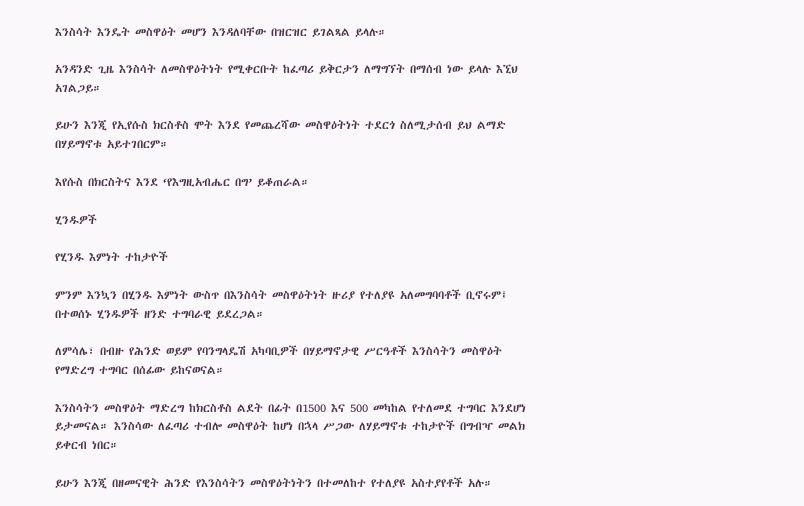እንስሳት እንዴት መስዋዕት መሆን እንዳለባቸው በዝርዝር ይገልጻል ይላሉ።

አንዳንድ ጊዜ እንስሳት ለመስዋዕትነት የሚቀርቡት ከፈጣሪ ይቅርታን ለማግኘት በማሰብ ነው ይላሉ እኚህ አገልጋይ።

ይሁን እንጂ የኢየሱስ ክርስቶስ ሞት እንደ የመጨረሻው መስዋዕትነት ተደርጎ ስለሚታሰብ ይህ ልማድ በሃይማኖቱ አይተገበርም።

እየሱስ በክርስትና እንደ ‘የእግዚአብሔር በግ’ ይቆጠራል።

ሂንዱዎች

የሂንዱ እምነት ተከታዮች

ምንም እንኳን በሂንዱ እምነት ውስጥ በእንስሳት መስዋዕትነት ዙሪያ የተለያዩ አለመግባባቶች ቢኖሩም፤ በተወሰኑ ሂንዱዎች ዘንድ ተግባራዊ ይደረጋል።

ለምሳሌ፣ በብዙ የሕንድ ወይም የባንግላዴሽ አካባቢዎች በሃይማኖታዊ ሥርዓቶች እንስሳትን መስዋዕት የማድረግ ተግባር በሰፊው ይከናወናል።

እንስሳትን መስዋዕት ማድረግ ከክርስቶስ ልደት በፊት በ1500 እና 500 መካከል የተለመደ ተግባር እንደሆነ ይታመናል። እንስሳው ለፈጣሪ ተብሎ መስዋዕት ከሆነ በኋላ ሥጋው ለሃይማኖቱ ተከታዮች በግብዣ መልክ ይቀርብ ነበር።

ይሁን እንጂ በዘመናዊት ሕንድ የእንስሳትን መስዋዕትነትን በተመለከተ የተለያዩ አስተያየቶች አሉ።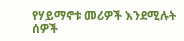የሃይማኖቱ መሪዎች እንደሚሉት ሰዎች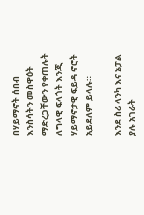በሃይማኖት ሰበብ እንስሳትን መስዋዕት ማድረጋቸውን የቀጠሉት ለግላዊ ፍላጎት እንጂ ሃይማኖታዊ ፍይዳ ኖሮት አይደለም ይላሉ።

እንደ ስሪ ላንካ እና ኔፓል ያሉ አገራት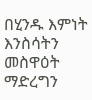በሂንዱ እምነት እንስሳትን መስዋዕት ማድረግን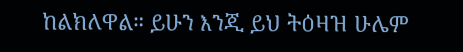ከልክለዋል። ይሁን እንጂ ይህ ትዕዛዝ ሁሌም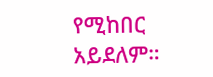የሚከበር አይደለም።